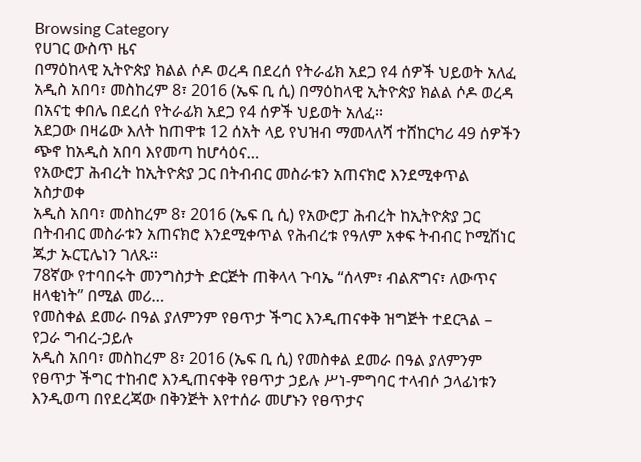Browsing Category
የሀገር ውስጥ ዜና
በማዕከላዊ ኢትዮጵያ ክልል ሶዶ ወረዳ በደረሰ የትራፊክ አደጋ የ4 ሰዎች ህይወት አለፈ
አዲስ አበባ፣ መስከረም 8፣ 2016 (ኤፍ ቢ ሲ) በማዕከላዊ ኢትዮጵያ ክልል ሶዶ ወረዳ በአናቲ ቀበሌ በደረሰ የትራፊክ አደጋ የ4 ሰዎች ህይወት አለፈ፡፡
አደጋው በዛሬው እለት ከጠዋቱ 12 ሰአት ላይ የህዝብ ማመላለሻ ተሸከርካሪ 49 ሰዎችን ጭኖ ከአዲስ አበባ እየመጣ ከሆሳዕና…
የአውሮፓ ሕብረት ከኢትዮጵያ ጋር በትብብር መስራቱን አጠናክሮ እንደሚቀጥል አስታወቀ
አዲስ አበባ፣ መስከረም 8፣ 2016 (ኤፍ ቢ ሲ) የአውሮፓ ሕብረት ከኢትዮጵያ ጋር በትብብር መስራቱን አጠናክሮ እንደሚቀጥል የሕብረቱ የዓለም አቀፍ ትብብር ኮሚሽነር ጁታ ኡርፒሌነን ገለጹ፡፡
78ኛው የተባበሩት መንግስታት ድርጅት ጠቅላላ ጉባኤ “ሰላም፣ ብልጽግና፣ ለውጥና ዘላቂነት” በሚል መሪ…
የመስቀል ደመራ በዓል ያለምንም የፀጥታ ችግር እንዲጠናቀቅ ዝግጅት ተደርጓል – የጋራ ግብረ-ኃይሉ
አዲስ አበባ፣ መስከረም 8፣ 2016 (ኤፍ ቢ ሲ) የመስቀል ደመራ በዓል ያለምንም የፀጥታ ችግር ተከብሮ እንዲጠናቀቅ የፀጥታ ኃይሉ ሥነ-ምግባር ተላብሶ ኃላፊነቱን እንዲወጣ በየደረጃው በቅንጅት እየተሰራ መሆኑን የፀጥታና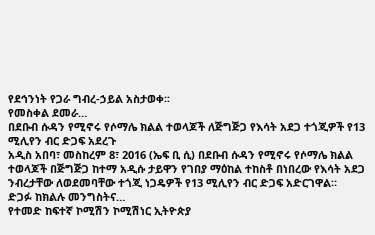የደኅንነት የጋራ ግብረ-ኃይል አስታወቀ፡፡
የመስቀል ደመራ…
በደቡብ ሱዳን የሚኖሩ የሶማሌ ክልል ተወላጆች ለጅግጅጋ የእሳት አደጋ ተጎጂዎች የ13 ሚሊየን ብር ድጋፍ አደረጉ
አዲስ አበባ፣ መስከረም 8፣ 2016 (ኤፍ ቢ ሲ) በደቡብ ሱዳን የሚኖሩ የሶማሌ ክልል ተወላጆች በጅግጅጋ ከተማ አዲሱ ታይዋን የገበያ ማዕከል ተከስቶ በነበረው የእሳት አደጋ ንብረታቸው ለወደመባቸው ተጎጂ ነጋዴዎች የ13 ሚሊየን ብር ድጋፍ አድርገዋል።
ድጋፉ ከክልሉ መንግስትና…
የተመድ ከፍተኛ ኮሚሽን ኮሚሽነር ኢትዮጵያ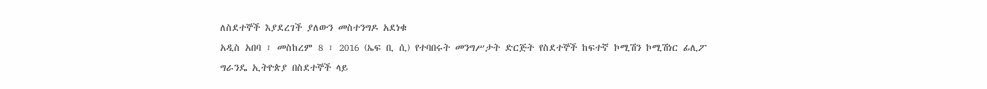ለስደተኞች እያደረገች ያለውን መስተንግዶ አደነቁ
አዲስ አበባ ፣ መስከረም 8 ፣ 2016 (ኤፍ ቢ ሲ) የተባበሩት መንግሥታት ድርጅት የስደተኞች ከፍተኛ ኮሚሽን ኮሚሽነር ፊሊፖ ግራንዴ ኢትዮጵያ በስደተኞች ላይ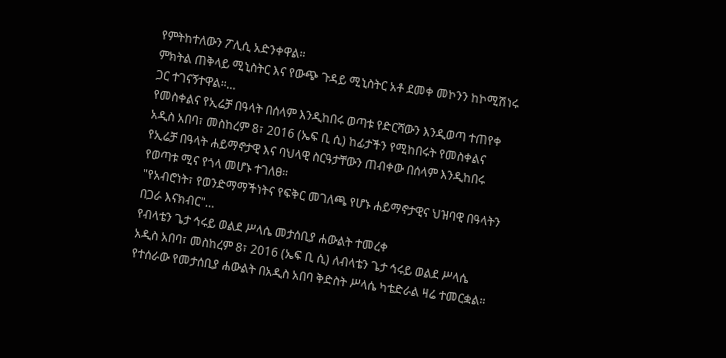የምትከተለውን ፖሊሲ አድንቀዋል።
ምክትል ጠቅላይ ሚኒስትር እና የውጭ ጉዳይ ሚኒስትር አቶ ደመቀ መኮንን ከኮሚሽነሩ ጋር ተገናኝተዋል።…
የመስቀልና የኢሬቻ በዓላት በሰላም እንዲከበሩ ወጣቱ የድርሻውን እንዲወጣ ተጠየቀ
አዲስ አበባ፣ መስከረም 8፣ 2016 (ኤፍ ቢ ሲ) ከፊታችን የሚከበሩት የመስቀልና የኢሬቻ በዓላት ሐይማኖታዊ እና ባህላዊ ስርዓታቸውን ጠብቀው በሰላም እንዲከበሩ የወጣቱ ሚና የጎላ መሆኑ ተገለፀ።
"የአብሮነት፣ የወንድማማችነትና የፍቅር መገለጫ የሆኑ ሐይማኖታዊና ህዝባዊ በዓላትን በጋራ እናክብር"…
የብላቴን ጌታ ኅሩይ ወልደ ሥላሴ መታሰቢያ ሐውልት ተመረቀ
አዲስ አበባ፣ መስከረም 8፣ 2016 (ኤፍ ቢ ሲ) ለብላቴን ጌታ ኅሩይ ወልደ ሥላሴ የተሰራው የመታሰቢያ ሐውልት በአዲስ አበባ ቅድስት ሥላሴ ካቴድራል ዛሬ ተመርቋል።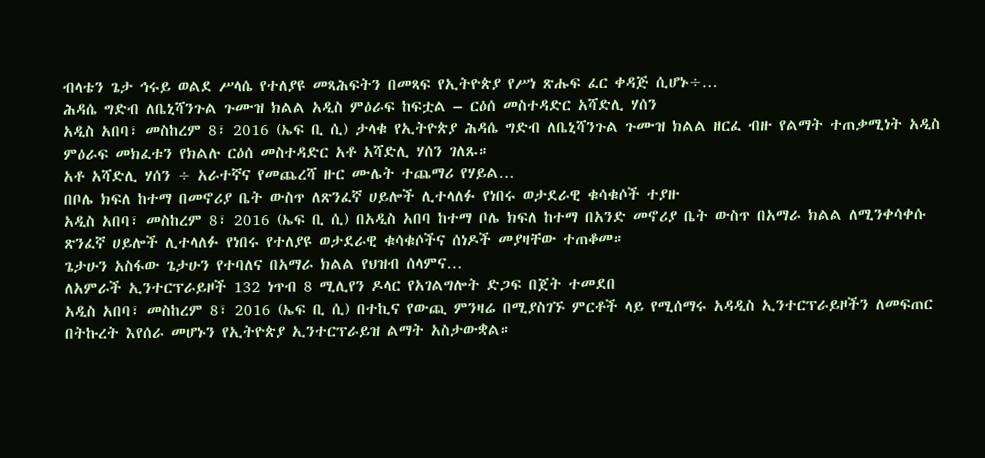ብላቴን ጌታ ኅሩይ ወልደ ሥላሴ የተለያዩ መጻሕፍትን በመጻፍ የኢትዮጵያ የሥነ ጽሑፍ ፈር ቀዳጅ ሲሆኑ÷…
ሕዳሴ ግድብ ለቤኒሻንጉል ጉሙዝ ክልል አዲስ ምዕራፍ ከፍቷል – ርዕሰ መስተዳድር አሻድሊ ሃሰን
አዲስ አበባ፣ መስከረም 8፣ 2016 (ኤፍ ቢ ሲ) ታላቁ የኢትዮጵያ ሕዳሴ ግድብ ለቤኒሻንጉል ጉሙዝ ክልል ዘርፈ ብዙ የልማት ተጠቃሚነት አዲስ ምዕራፍ መክፈቱን የክልሉ ርዕሰ መስተዳድር አቶ አሻድሊ ሃሰን ገለጹ።
አቶ አሻድሊ ሃሰን ÷ አራተኛና የመጨረሻ ዙር ሙሌት ተጨማሪ የሃይል…
በቦሌ ክፍለ ከተማ በመኖሪያ ቤት ውስጥ ለጽንፈኛ ሀይሎች ሊተላለፉ የነበሩ ወታደራዊ ቁሳቁሶች ተያዙ
አዲስ አበባ፣ መስከረም 8፣ 2016 (ኤፍ ቢ ሲ) በአዲስ አበባ ከተማ ቦሌ ክፍለ ከተማ በአንድ መኖሪያ ቤት ውስጥ በአማራ ክልል ለሚንቀሳቀሱ ጽንፈኛ ሀይሎች ሊተላለፉ የነበሩ የተለያዩ ወታደራዊ ቁሳቁሶችና ሰነዶች መያዛቸው ተጠቆመ።
ጌታሁን አስፋው ጌታሁን የተባለና በአማራ ክልል የህዝብ ሰላምና…
ለአምራች ኢንተርፕራይዞች 132 ነጥብ 8 ሚሊየን ዶላር የአገልግሎት ድጋፍ በጀት ተመደበ
አዲስ አበባ፣ መስከረም 8፣ 2016 (ኤፍ ቢ ሲ) በተኪና የውጪ ምንዛሬ በሚያስገኙ ምርቶች ላይ የሚሰማሩ አዳዲስ ኢንተርፕራይዞችን ለመፍጠር በትኩረት እየሰራ መሆኑን የኢትዮጵያ ኢንተርፕራይዝ ልማት አስታውቋል።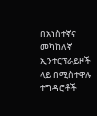በአነስተኛና መካከለኛ ኢንተርፕራይዞች ላይ በሚስተዋሉ ተግዳሮቶች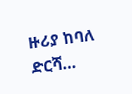ዙሪያ ከባለ ድርሻ…